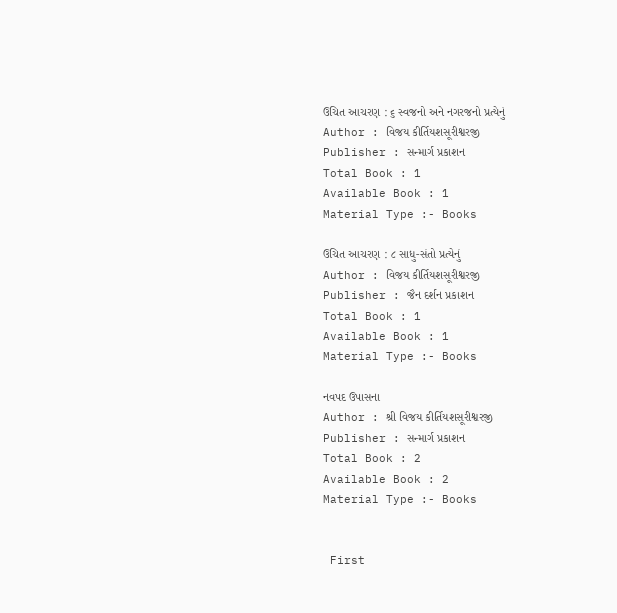ઉચિત આચરણ : ૬ સ્વજનો અને નગરજનો પ્રત્યેનું
Author : વિજય કીર્તિયશસૂરીશ્વરજી
Publisher : સન્માર્ગ પ્રકાશન
Total Book : 1
Available Book : 1
Material Type :- Books

ઉચિત આચરણ : ૮ સાધુ-સંતો પ્રત્યેનું
Author : વિજય કીર્તિયશસૂરીશ્વરજી
Publisher : જૈન દર્શન પ્રકાશન
Total Book : 1
Available Book : 1
Material Type :- Books

નવપદ ઉપાસના
Author : શ્રી વિજય કીર્તિયશસૂરીશ્વરજી
Publisher : સન્માર્ગ પ્રકાશન
Total Book : 2
Available Book : 2
Material Type :- Books


 First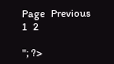Page   Previous   1   2

"; ?>